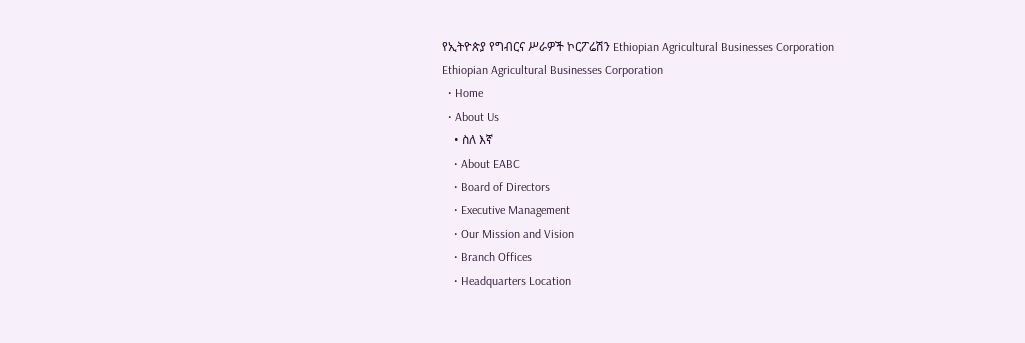የኢትዮጵያ የግብርና ሥራዎች ኮርፖሬሽን Ethiopian Agricultural Businesses Corporation
Ethiopian Agricultural Businesses Corporation
  • Home
  • About Us
    • ስለ እኛ
    • About EABC
    • Board of Directors
    • Executive Management
    • Our Mission and Vision
    • Branch Offices
    • Headquarters Location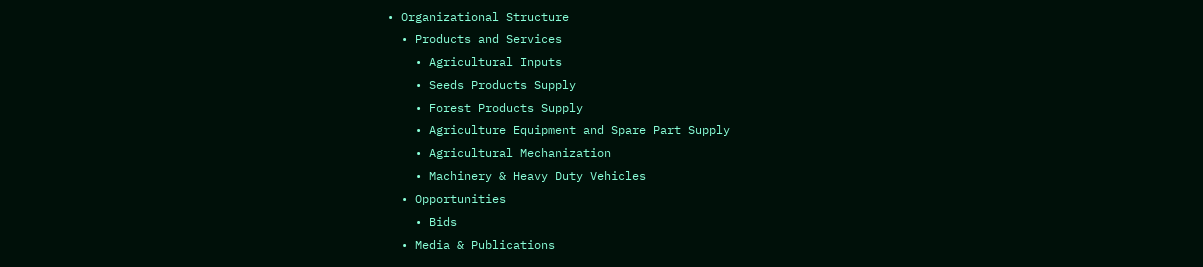• Organizational Structure
  • Products and Services
    • Agricultural Inputs
    • Seeds Products Supply
    • Forest Products Supply
    • Agriculture Equipment and Spare Part Supply
    • Agricultural Mechanization
    • Machinery & Heavy Duty Vehicles
  • Opportunities
    • Bids
  • Media & Publications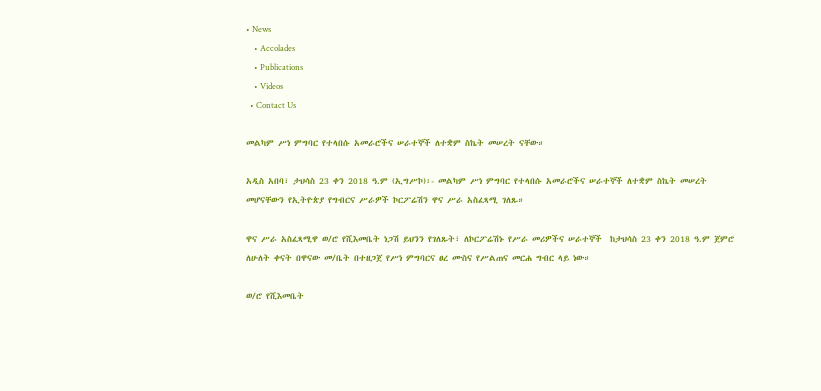• News
    • Accolades
    • Publications
    • Videos
  • Contact Us

መልካም ሥነ ምግባር የተላበሱ አመራሮችና ሠራተኞች ለተቋም ስኬት መሠረት ናቸው።

አዲስ አበባ፣ ታህሳስ 23 ቀን 2018 ዓ.ም (ኢግሥኮ)፡- መልካም ሥነ ምግባር የተላበሱ አመራሮችና ሠራተኞች ለተቋም ስኬት መሠረት መሆናቸውን የኢትዮጵያ የግብርና ሥራዎች ኮርፖሬሽን ዋና ሥራ አስፈጻሚ ገለጹ።

ዋና ሥራ አስፈጻሚዋ ወ/ሮ የሺእመቤት ነጋሽ ይህንን የገለጹት፣ ለኮርፖሬሽኑ የሥራ መሪዎችና ሠራተኞች  ከታህሳስ 23 ቀን 2018 ዓ.ም ጀምሮ ለሁለት ቀናት በዋናው መ/ቤት በተዘጋጀ የሥነ ምግባርና ፀረ ሙስና የሥልጠና መርሐ ግብር ላይ ነው።

ወ/ሮ የሺእመቤት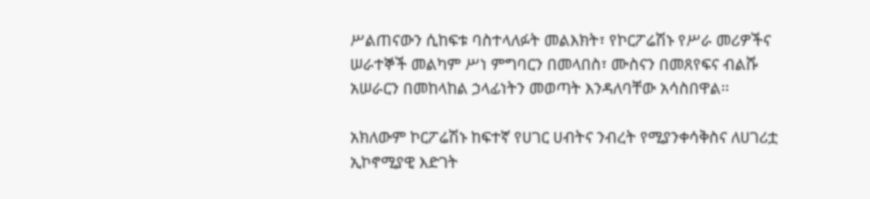ሥልጠናውን ሲከፍቱ ባስተላለፉት መልእክት፣ የኮርፖሬሽኑ የሥራ መሪዎችና ሠራተኞች መልካም ሥነ ምግባርን በመላበስ፣ ሙስናን በመጸየፍና ብልሹ አሠራርን በመከላከል ኃላፊነትን መወጣት እንዳለባቸው አሳስበዋል፡፡

አክለውም ኮርፖሬሽኑ ከፍተኛ የሀገር ሀብትና ንብረት የሚያንቀሳቅስና ለሀገሪቷ ኢኮኖሚያዊ እድገት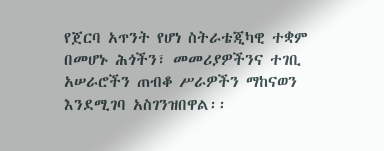የጀርባ አጥንት የሆነ ስትራቴጂካዊ ተቋም በመሆኑ ሕጎችን፣ መመሪያዎችንና ተገቢ አሠራሮችን ጠብቆ ሥራዎችን ማከናወን እንደሚገባ አስገንዝበዋል፡፡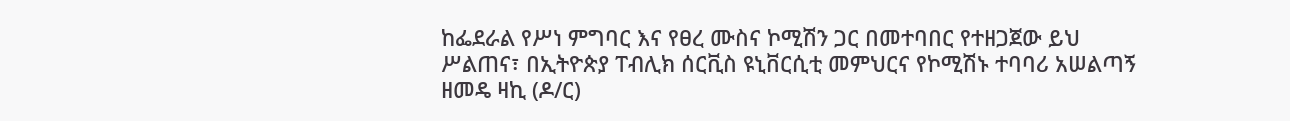ከፌደራል የሥነ ምግባር እና የፀረ ሙስና ኮሚሽን ጋር በመተባበር የተዘጋጀው ይህ ሥልጠና፣ በኢትዮጵያ ፐብሊክ ሰርቪስ ዩኒቨርሲቲ መምህርና የኮሚሽኑ ተባባሪ አሠልጣኝ ዘመዴ ዛኪ (ዶ/ር)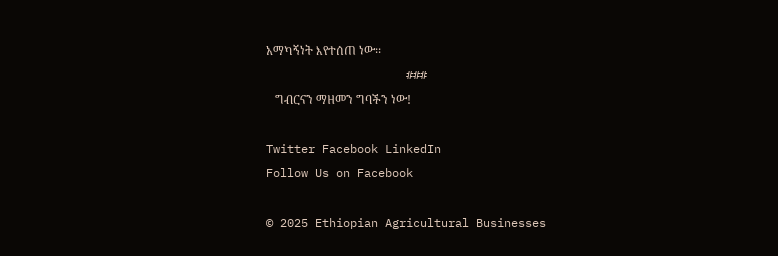አማካኝነት እየተሰጠ ነው፡፡
                    ###
   ግብርናን ማዘመን ግባችን ነው!

Twitter Facebook LinkedIn
Follow Us on Facebook

© 2025 Ethiopian Agricultural Businesses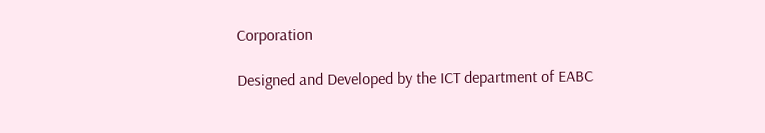Corporation

Designed and Developed by the ICT department of EABC